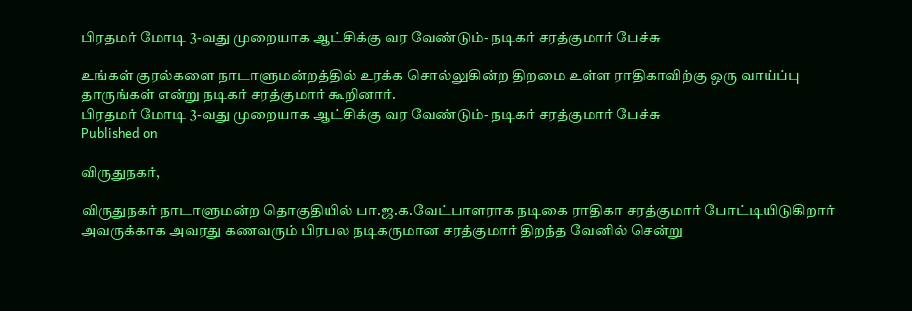பிரதமர் மோடி 3-வது முறையாக ஆட்சிக்கு வர வேண்டும்- நடிகர் சரத்குமார் பேச்சு

உங்கள் குரல்களை நாடாளுமன்றத்தில் உரக்க சொல்லுகின்ற திறமை உள்ள ராதிகாவிற்கு ஒரு வாய்ப்பு தாருங்கள் என்று நடிகர் சரத்குமார் கூறினார்.
பிரதமர் மோடி 3-வது முறையாக ஆட்சிக்கு வர வேண்டும்- நடிகர் சரத்குமார் பேச்சு
Published on

விருதுநகர்,

விருதுநகர் நாடாளுமன்ற தொகுதியில் பா.ஜ.க.வேட்பாளராக நடிகை ராதிகா சரத்குமார் போட்டியிடுகிறார் அவருக்காக அவரது கணவரும் பிரபல நடிகருமான சரத்குமார் திறந்த வேனில் சென்று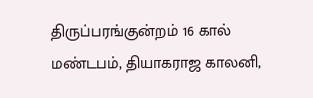திருப்பரங்குன்றம் 16 கால் மண்டபம், தியாகராஜ காலனி,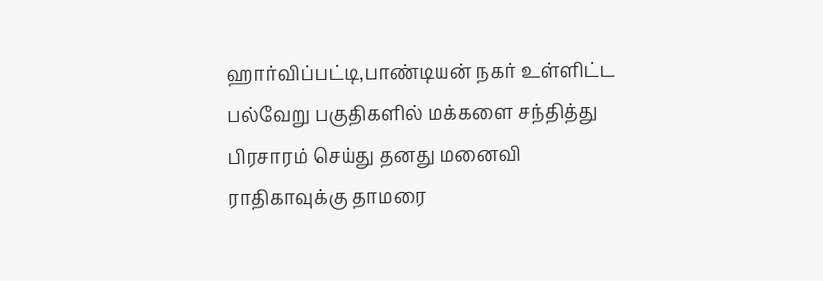ஹார்விப்பட்டி,பாண்டியன் நகர் உள்ளிட்ட பல்வேறு பகுதிகளில் மக்களை சந்தித்து பிரசாரம் செய்து தனது மனைவி ராதிகாவுக்கு தாமரை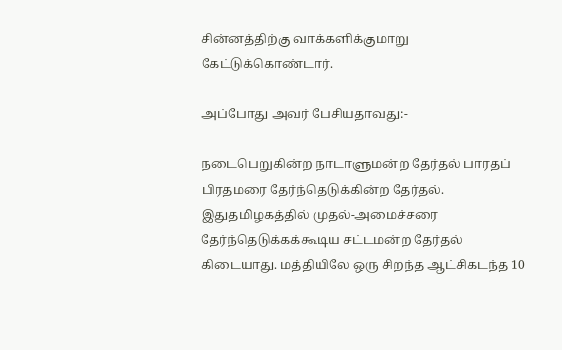சின்னத்திற்கு வாக்களிக்குமாறு கேட்டுக்கொண்டார்.

அப்போது அவர் பேசியதாவது:-

நடைபெறுகின்ற நாடாளுமன்ற தேர்தல் பாரதப் பிரதமரை தேர்ந்தெடுக்கின்ற தேர்தல். இதுதமிழகத்தில் முதல்-அமைச்சரை தேர்ந்தெடுக்கக்கூடிய சட்டமன்ற தேர்தல் கிடையாது. மத்தியிலே ஒரு சிறந்த ஆட்சிகடந்த 10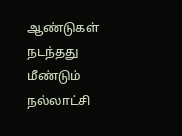ஆண்டுகள் நடந்தது மீண்டும் நல்லாட்சி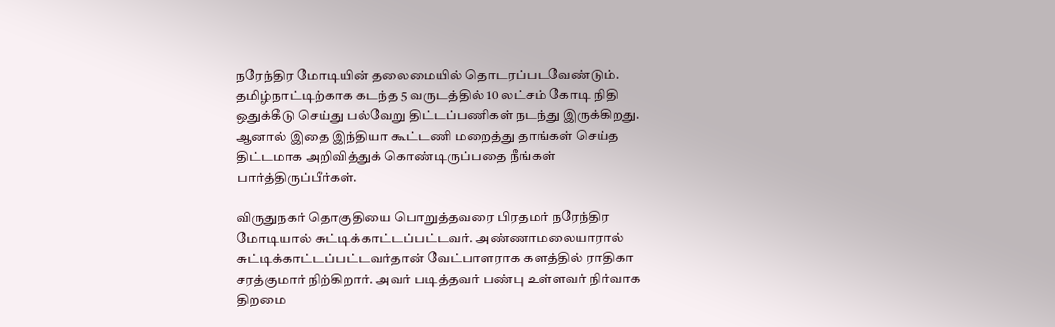நரேந்திர மோடியின் தலைமையில் தொடரப்படவேண்டும். தமிழ்நாட்டிற்காக கடந்த 5 வருடத்தில் 10 லட்சம் கோடி நிதி ஒதுக்கீடு செய்து பல்வேறு திட்டப்பணிகள் நடந்து இருக்கிறது. ஆனால் இதை இந்தியா கூட்டணி மறைத்து தாங்கள் செய்த திட்டமாக அறிவித்துக் கொண்டிருப்பதை நீங்கள் பார்த்திருப்பீர்கள்.

விருதுநகர் தொகுதியை பொறுத்தவரை பிரதமர் நரேந்திர மோடியால் சுட்டிக்காட்டப்பட்டவர். அண்ணாமலையாரால் சுட்டிக்காட்டப்பட்டவர்தான் வேட்பாளராக களத்தில் ராதிகா சரத்குமார் நிற்கிறார். அவர் படித்தவர் பண்பு உள்ளவர் நிர்வாக திறமை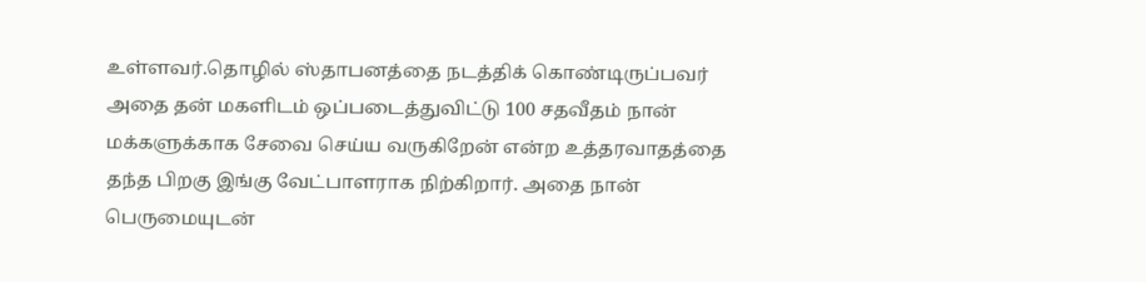உள்ளவர்.தொழில் ஸ்தாபனத்தை நடத்திக் கொண்டிருப்பவர் அதை தன் மகளிடம் ஒப்படைத்துவிட்டு 100 சதவீதம் நான் மக்களுக்காக சேவை செய்ய வருகிறேன் என்ற உத்தரவாதத்தை தந்த பிறகு இங்கு வேட்பாளராக நிற்கிறார். அதை நான் பெருமையுடன்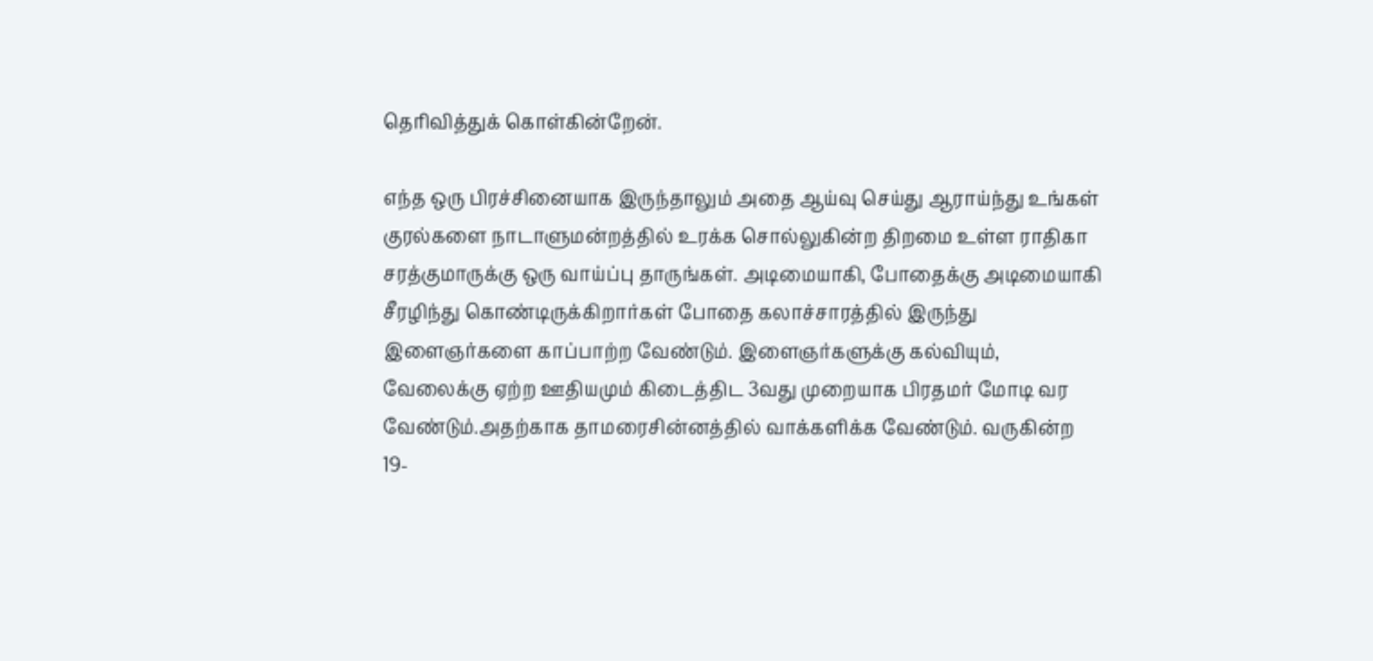தெரிவித்துக் கொள்கின்றேன்.

எந்த ஒரு பிரச்சினையாக இருந்தாலும் அதை ஆய்வு செய்து ஆராய்ந்து உங்கள் குரல்களை நாடாளுமன்றத்தில் உரக்க சொல்லுகின்ற திறமை உள்ள ராதிகா சரத்குமாருக்கு ஒரு வாய்ப்பு தாருங்கள். அடிமையாகி, போதைக்கு அடிமையாகி சீரழிந்து கொண்டிருக்கிறார்கள் போதை கலாச்சாரத்தில் இருந்து இளைஞர்களை காப்பாற்ற வேண்டும். இளைஞர்களுக்கு கல்வியும், வேலைக்கு ஏற்ற ஊதியமும் கிடைத்திட 3வது முறையாக பிரதமர் மோடி வர வேண்டும்.அதற்காக தாமரைசின்னத்தில் வாக்களிக்க வேண்டும். வருகின்ற 19-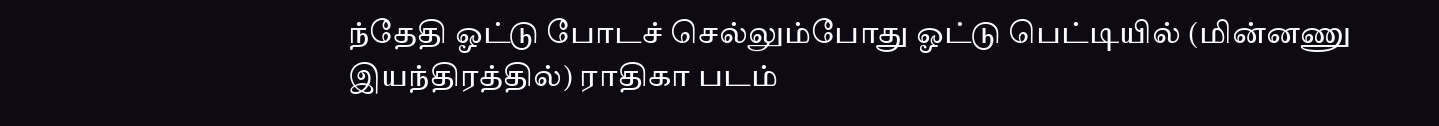ந்தேதி ஓட்டு போடச் செல்லும்போது ஓட்டு பெட்டியில் (மின்னணு இயந்திரத்தில்) ராதிகா படம்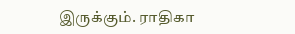இருக்கும். ராதிகா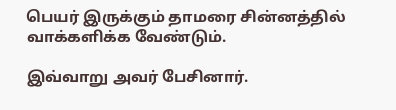பெயர் இருக்கும் தாமரை சின்னத்தில் வாக்களிக்க வேண்டும்.

இவ்வாறு அவர் பேசினார்.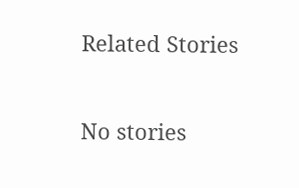Related Stories

No stories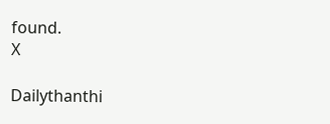found.
X

Dailythanthi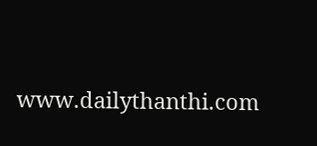www.dailythanthi.com